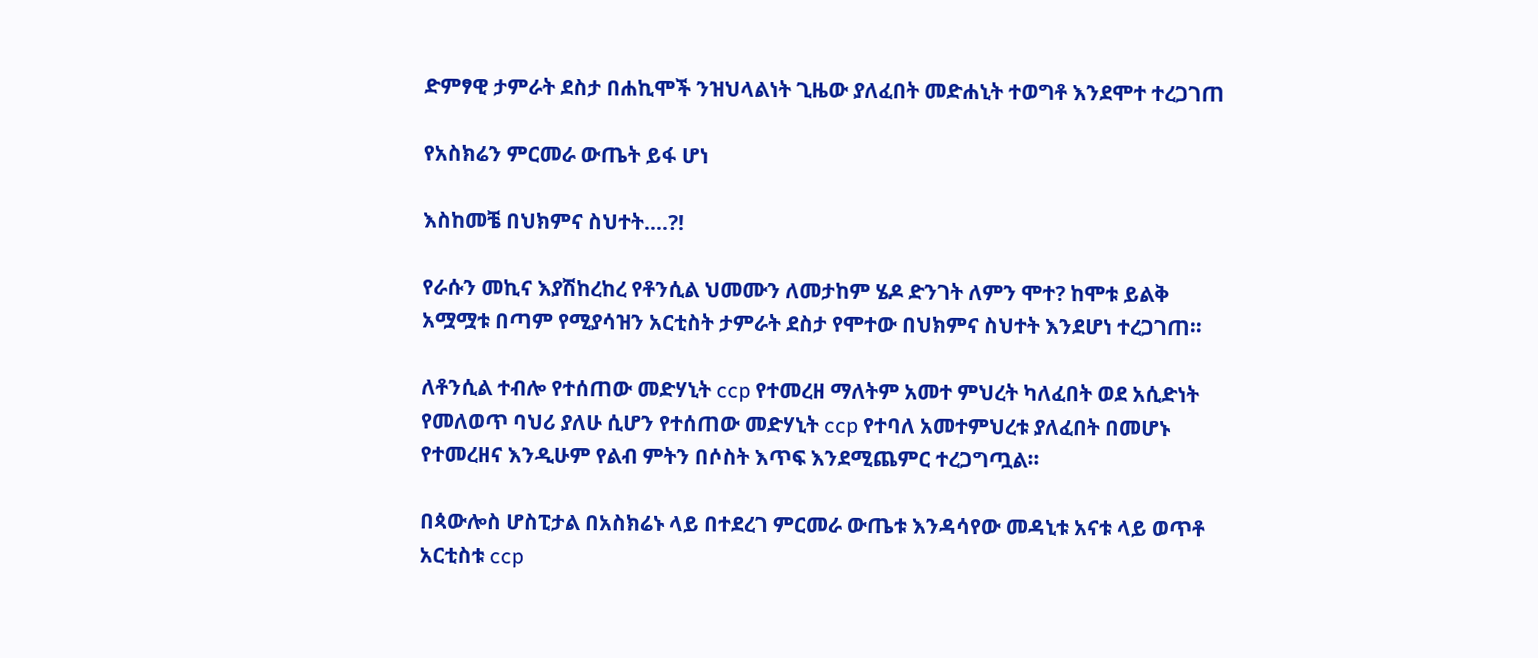ድምፃዊ ታምራት ደስታ በሐኪሞች ንዝህላልነት ጊዜው ያለፈበት መድሐኒት ተወግቶ እንደሞተ ተረጋገጠ

የአስክሬን ምርመራ ውጤት ይፋ ሆነ

እስከመቼ በህክምና ስህተት….?!

የራሱን መኪና እያሽከረከረ የቶንሲል ህመሙን ለመታከም ሄዶ ድንገት ለምን ሞተ? ከሞቱ ይልቅ አሟሟቱ በጣም የሚያሳዝን አርቲስት ታምራት ደስታ የሞተው በህክምና ስህተት እንደሆነ ተረጋገጠ።

ለቶንሲል ተብሎ የተሰጠው መድሃኒት ccp የተመረዘ ማለትም አመተ ምህረት ካለፈበት ወደ አሲድነት የመለወጥ ባህሪ ያለሁ ሲሆን የተሰጠው መድሃኒት ccp የተባለ አመተምህረቱ ያለፈበት በመሆኑ የተመረዘና እንዲሁም የልብ ምትን በሶስት እጥፍ እንደሚጨምር ተረጋግጧል።

በጳውሎስ ሆስፒታል በአስክሬኑ ላይ በተደረገ ምርመራ ውጤቱ እንዳሳየው መዳኒቱ አናቱ ላይ ወጥቶ አርቲስቱ ccp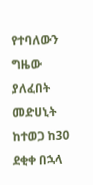የተባለውን ግዜው ያለፈበት መድሀኒት ከተወጋ ከ30 ደቂቀ በኋላ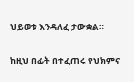ህይወቱ እንዳለፈ ታውቋል።

ከዚህ በፊት በተፈጠሩ የህክምና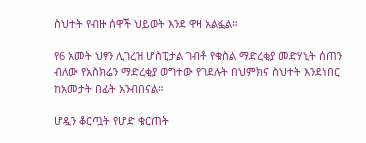ስህተት የብዙ ሰዋች ህይወት እንደ ዋዛ አልፏል።

የ6 አመት ህፃን ሊገረዝ ሆስፒታል ገብቶ የቁስል ማድረቂያ መድሃኒት ሰጠን ብለው የአስክሬን ማድረቂያ ወግተው የገደሉት በህምክና ስህተት እንደነበር ከአመታት በፊት አንብበናል።

ሆዷን ቆርጧት የሆድ ቁርጠት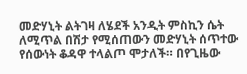መድሃኒት ልትገዛ ለሄደች አንዲት ምስኪን ሴት ለሚጥል በሽታ የሚሰጠውን መድሃኒት ሰጥተው የሰውነት ቆዳዋ ተላልጦ ሞታለች። በየጊዜው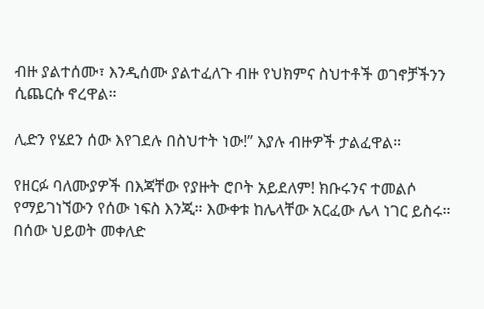ብዙ ያልተሰሙ፣ እንዲሰሙ ያልተፈለጉ ብዙ የህክምና ስህተቶች ወገኖቻችንን ሲጨርሱ ኖረዋል።

ሊድን የሄደን ሰው እየገደሉ በስህተት ነው!” እያሉ ብዙዎች ታልፈዋል።

የዘርፉ ባለሙያዎች በእጃቸው የያዙት ሮቦት አይደለም! ክቡሩንና ተመልሶ የማይገነኘውን የሰው ነፍስ እንጂ። እውቀቱ ከሌላቸው አርፈው ሌላ ነገር ይስሩ። በሰው ህይወት መቀለድ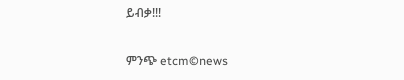ይብቃ!!!

ምንጭ etcm©news